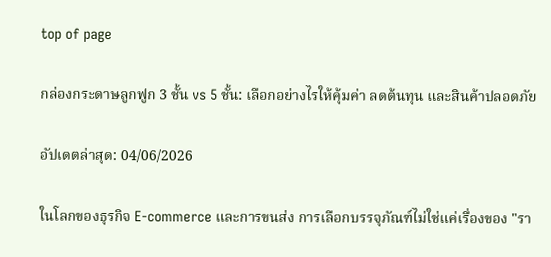top of page

กล่องกระดาษลูกฟูก 3 ชั้น vs 5 ชั้น: เลือกอย่างไรให้คุ้มค่า ลดต้นทุน และสินค้าปลอดภัย

อัปเดตล่าสุด: 04/06/2026

ในโลกของธุรกิจ E-commerce และการขนส่ง การเลือกบรรจุภัณฑ์ไม่ใช่แค่เรื่องของ "รา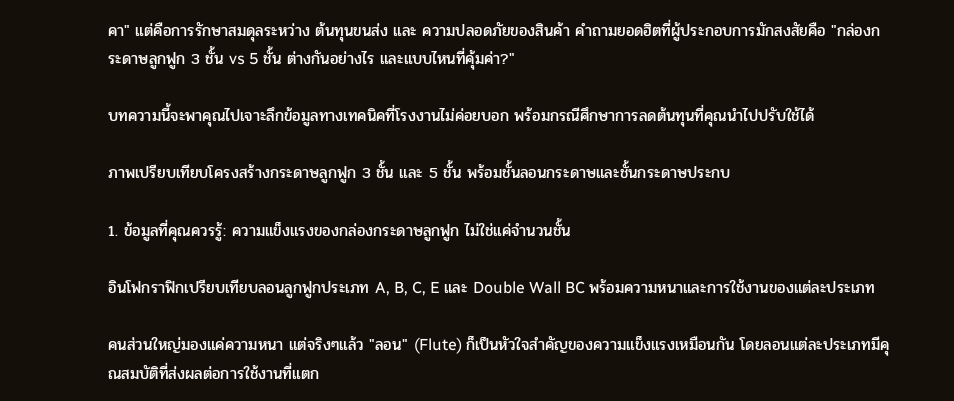คา" แต่คือการรักษาสมดุลระหว่าง ต้นทุนขนส่ง และ ความปลอดภัยของสินค้า คำถามยอดฮิตที่ผู้ประกอบการมักสงสัยคือ "กล่องกระดาษลูกฟูก 3 ชั้น vs 5 ชั้น ต่างกันอย่างไร และแบบไหนที่คุ้มค่า?"

บทความนี้จะพาคุณไปเจาะลึกข้อมูลทางเทคนิคที่โรงงานไม่ค่อยบอก พร้อมกรณีศึกษาการลดต้นทุนที่คุณนำไปปรับใช้ได้

ภาพเปรียบเทียบโครงสร้างกระดาษลูกฟูก 3 ชั้น และ 5 ชั้น พร้อมชั้นลอนกระดาษและชั้นกระดาษประกบ

1. ข้อมูลที่คุณควรรู้: ความแข็งแรงของกล่องกระดาษลูกฟูก ไม่ใช่แค่จำนวนชั้น

อินโฟกราฟิกเปรียบเทียบลอนลูกฟูกประเภท A, B, C, E และ Double Wall BC พร้อมความหนาและการใช้งานของแต่ละประเภท

คนส่วนใหญ่มองแค่ความหนา แต่จริงๆแล้ว "ลอน" (Flute) ก็เป็นหัวใจสำคัญของความแข็งแรงเหมือนกัน โดยลอนแต่ละประเภทมีคุณสมบัติที่ส่งผลต่อการใช้งานที่แตก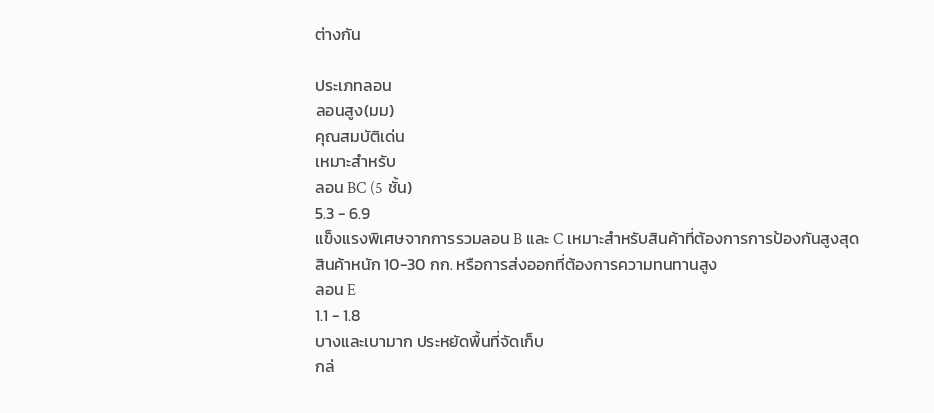ต่างกัน

ประเภทลอน
ลอนสูง(มม)
คุณสมบัติเด่น
เหมาะสำหรับ
ลอน BC (5 ชั้น)
5.3 - 6.9
แข็งแรงพิเศษจากการรวมลอน B และ C เหมาะสำหรับสินค้าที่ต้องการการป้องกันสูงสุด
สินค้าหนัก 10-30 กก. หรือการส่งออกที่ต้องการความทนทานสูง
ลอน E
1.1 - 1.8
บางและเบามาก ประหยัดพื้นที่จัดเก็บ
กล่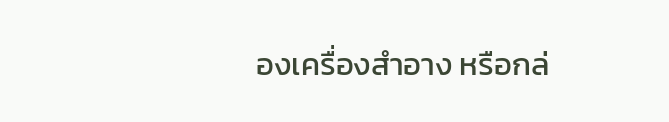องเครื่องสำอาง หรือกล่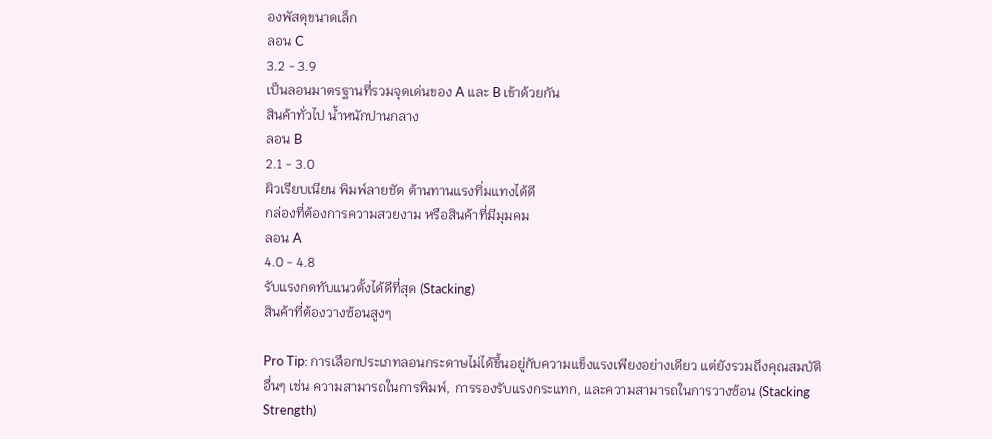องพัสดุขนาดเล็ก
ลอน C
3.2 - 3.9
เป็นลอนมาตรฐานที่รวมจุดเด่นของ A และ B เข้าด้วยกัน
สินค้าทั่วไป น้ำหนักปานกลาง
ลอน B
2.1 - 3.0
ผิวเรียบเนียน พิมพ์ลายชัด ต้านทานแรงทิ่มแทงได้ดี
กล่องที่ต้องการความสวยงาม หรือสินค้าที่มีมุมคม
ลอน A
4.0 - 4.8
รับแรงกดทับแนวตั้งได้ดีที่สุด (Stacking)
สินค้าที่ต้องวางซ้อนสูงๆ

Pro Tip: การเลือกประเภทลอนกระดาษไม่ได้ขึ้นอยู่กับความแข็งแรงเพียงอย่างเดียว แต่ยังรวมถึงคุณสมบัติอื่นๆ เช่น ความสามารถในการพิมพ์, การรองรับแรงกระแทก, และความสามารถในการวางซ้อน (Stacking Strength)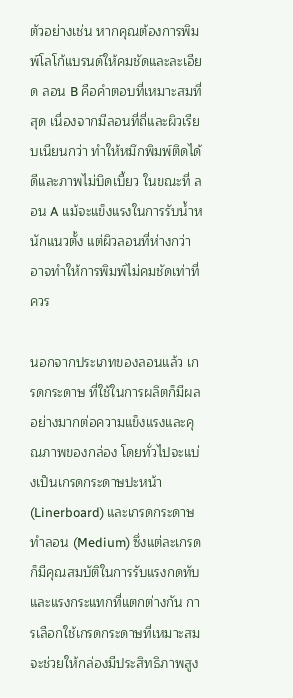ตัวอย่างเช่น หากคุณต้องการพิมพ์โลโก้แบรนด์ให้คมชัดและละเอียด ลอน B คือคำตอบที่เหมาะสมที่สุด เนื่องจากมีลอนที่ถี่และผิวเรียบเนียนกว่า ทำให้หมึกพิมพ์ติดได้ดีและภาพไม่บิดเบี้ยว ในขณะที่ ลอน A แม้จะแข็งแรงในการรับน้ำหนักแนวตั้ง แต่ผิวลอนที่ห่างกว่าอาจทำให้การพิมพ์ไม่คมชัดเท่าที่ควร

นอกจากประเภทของลอนแล้ว เกรดกระดาษ ที่ใช้ในการผลิตก็มีผลอย่างมากต่อความแข็งแรงและคุณภาพของกล่อง โดยทั่วไปจะแบ่งเป็นเกรดกระดาษปะหน้า (Linerboard) และเกรดกระดาษทำลอน (Medium) ซึ่งแต่ละเกรดก็มีคุณสมบัติในการรับแรงกดทับและแรงกระแทกที่แตกต่างกัน การเลือกใช้เกรดกระดาษที่เหมาะสมจะช่วยให้กล่องมีประสิทธิภาพสูง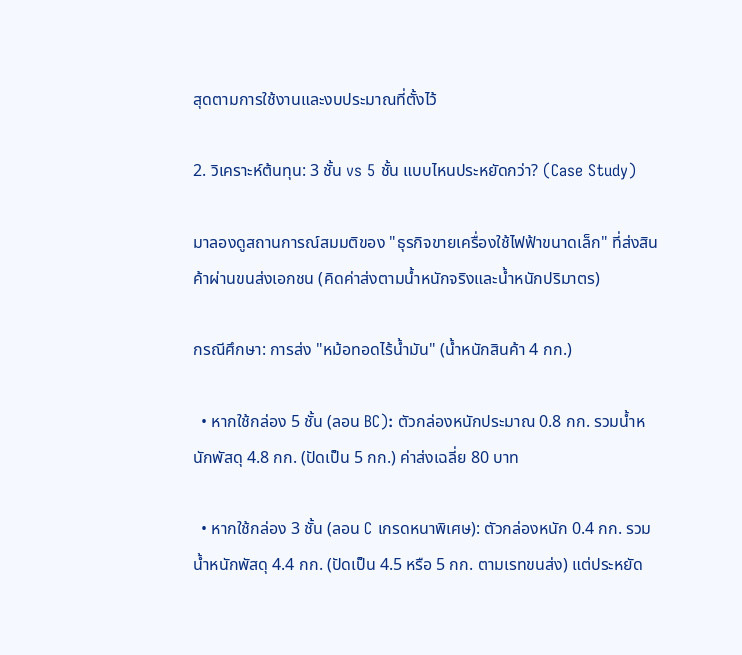สุดตามการใช้งานและงบประมาณที่ตั้งไว้

2. วิเคราะห์ต้นทุน: 3 ชั้น vs 5 ชั้น แบบไหนประหยัดกว่า? (Case Study)

มาลองดูสถานการณ์สมมติของ "ธุรกิจขายเครื่องใช้ไฟฟ้าขนาดเล็ก" ที่ส่งสินค้าผ่านขนส่งเอกชน (คิดค่าส่งตามน้ำหนักจริงและน้ำหนักปริมาตร)

กรณีศึกษา: การส่ง "หม้อทอดไร้น้ำมัน" (น้ำหนักสินค้า 4 กก.)

  • หากใช้กล่อง 5 ชั้น (ลอน BC): ตัวกล่องหนักประมาณ 0.8 กก. รวมน้ำหนักพัสดุ 4.8 กก. (ปัดเป็น 5 กก.) ค่าส่งเฉลี่ย 80 บาท

  • หากใช้กล่อง 3 ชั้น (ลอน C เกรดหนาพิเศษ): ตัวกล่องหนัก 0.4 กก. รวมน้ำหนักพัสดุ 4.4 กก. (ปัดเป็น 4.5 หรือ 5 กก. ตามเรทขนส่ง) แต่ประหยัด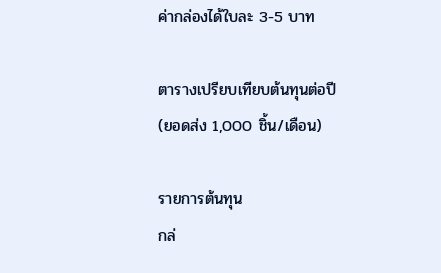ค่ากล่องได้ใบละ 3-5 บาท

ตารางเปรียบเทียบต้นทุนต่อปี (ยอดส่ง 1,000 ชิ้น/เดือน)

รายการต้นทุน
กล่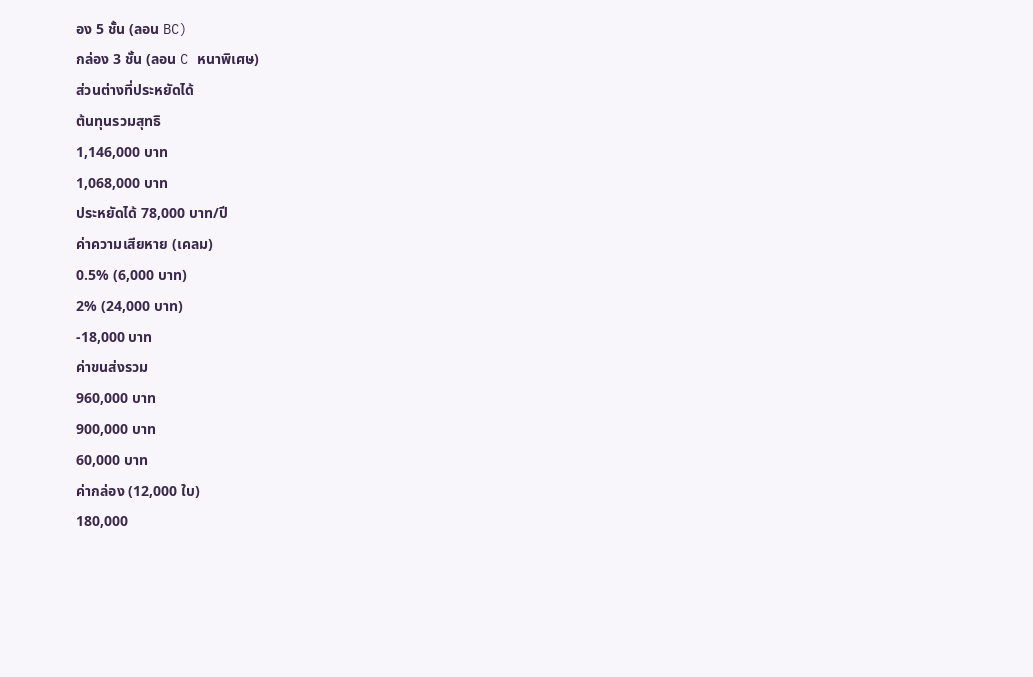อง 5 ชั้น (ลอน BC)
กล่อง 3 ชั้น (ลอน C หนาพิเศษ)
ส่วนต่างที่ประหยัดได้
ต้นทุนรวมสุทธิ
1,146,000 บาท
1,068,000 บาท
ประหยัดได้ 78,000 บาท/ปี
ค่าความเสียหาย (เคลม)
0.5% (6,000 บาท)
2% (24,000 บาท)
-18,000 บาท
ค่าขนส่งรวม
960,000 บาท
900,000 บาท
60,000 บาท
ค่ากล่อง (12,000 ใบ)
180,000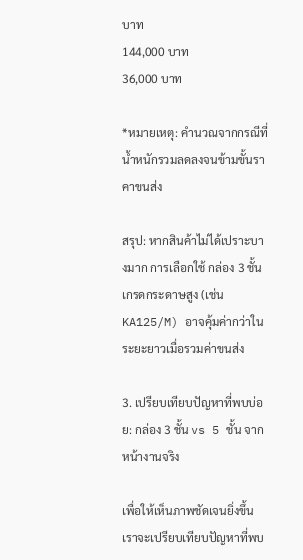บาท
144,000 บาท
36,000 บาท

*หมายเหตุ: คำนวณจากกรณีที่น้ำหนักรวมลดลงจนข้ามขั้นราคาขนส่ง

สรุป: หากสินค้าไม่ได้เปราะบางมาก การเลือกใช้ กล่อง 3 ชั้น เกรดกระดาษสูง (เช่น KA125/M) อาจคุ้มค่ากว่าในระยะยาวเมื่อรวมค่าขนส่ง

3. เปรียบเทียบปัญหาที่พบบ่อย: กล่อง 3 ชั้น vs 5 ชั้น จากหน้างานจริง

เพื่อให้เห็นภาพชัดเจนยิ่งขึ้น เราจะเปรียบเทียบปัญหาที่พบ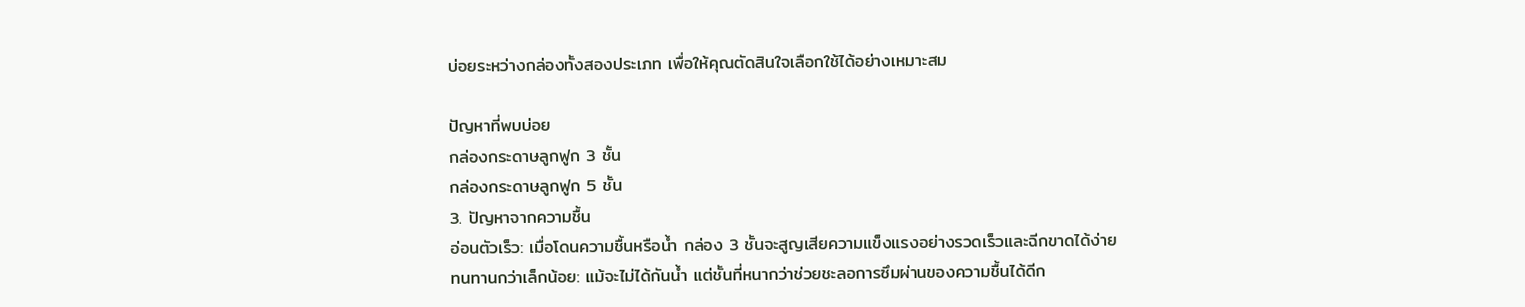บ่อยระหว่างกล่องทั้งสองประเภท เพื่อให้คุณตัดสินใจเลือกใช้ได้อย่างเหมาะสม

ปัญหาที่พบบ่อย
กล่องกระดาษลูกฟูก 3 ชั้น
กล่องกระดาษลูกฟูก 5 ชั้น
3. ปัญหาจากความชื้น
อ่อนตัวเร็ว: เมื่อโดนความชื้นหรือน้ำ กล่อง 3 ชั้นจะสูญเสียความแข็งแรงอย่างรวดเร็วและฉีกขาดได้ง่าย
ทนทานกว่าเล็กน้อย: แม้จะไม่ได้กันน้ำ แต่ชั้นที่หนากว่าช่วยชะลอการซึมผ่านของความชื้นได้ดีก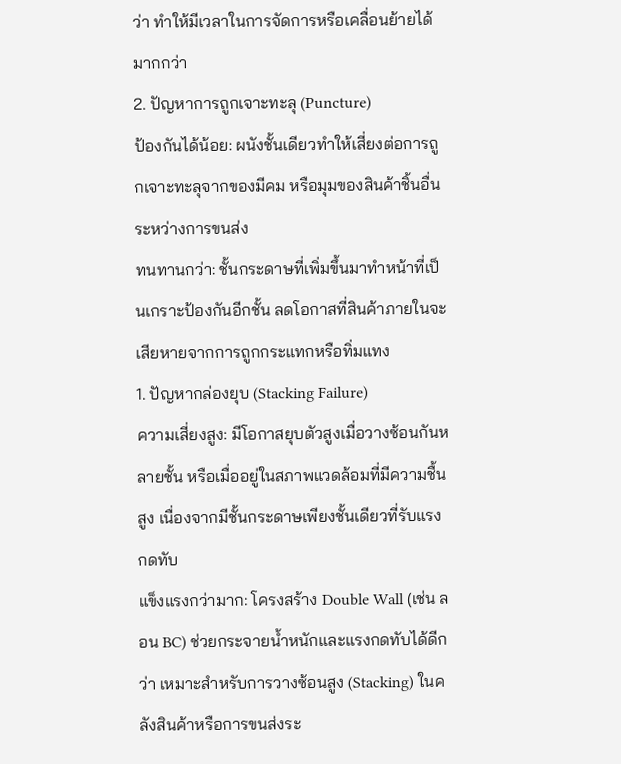ว่า ทำให้มีเวลาในการจัดการหรือเคลื่อนย้ายได้มากกว่า
2. ปัญหาการถูกเจาะทะลุ (Puncture)
ป้องกันได้น้อย: ผนังชั้นเดียวทำให้เสี่ยงต่อการถูกเจาะทะลุจากของมีคม หรือมุมของสินค้าชิ้นอื่นระหว่างการขนส่ง
ทนทานกว่า: ชั้นกระดาษที่เพิ่มขึ้นมาทำหน้าที่เป็นเกราะป้องกันอีกชั้น ลดโอกาสที่สินค้าภายในจะเสียหายจากการถูกกระแทกหรือทิ่มแทง
1. ปัญหากล่องยุบ (Stacking Failure)
ความเสี่ยงสูง: มีโอกาสยุบตัวสูงเมื่อวางซ้อนกันหลายชั้น หรือเมื่ออยู่ในสภาพแวดล้อมที่มีความชื้นสูง เนื่องจากมีชั้นกระดาษเพียงชั้นเดียวที่รับแรงกดทับ
แข็งแรงกว่ามาก: โครงสร้าง Double Wall (เช่น ลอน BC) ช่วยกระจายน้ำหนักและแรงกดทับได้ดีกว่า เหมาะสำหรับการวางซ้อนสูง (Stacking) ในคลังสินค้าหรือการขนส่งระ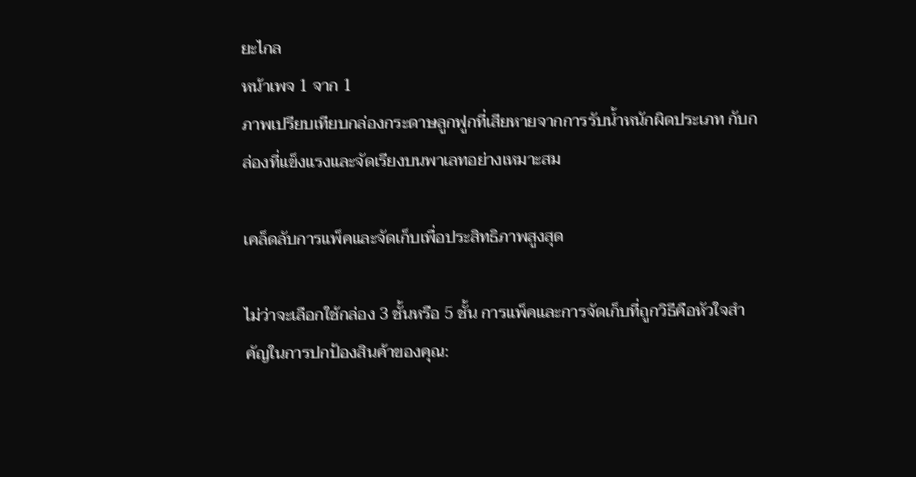ยะไกล
หน้าเพจ 1 จาก 1
ภาพเปรียบเทียบกล่องกระดาษลูกฟูกที่เสียหายจากการรับน้ำหนักผิดประเภท กับกล่องที่แข็งแรงและจัดเรียงบนพาเลทอย่างเหมาะสม

เคล็ดลับการแพ็คและจัดเก็บเพื่อประสิทธิภาพสูงสุด

ไม่ว่าจะเลือกใช้กล่อง 3 ชั้นหรือ 5 ชั้น การแพ็คและการจัดเก็บที่ถูกวิธีคือหัวใจสำคัญในการปกป้องสินค้าของคุณ: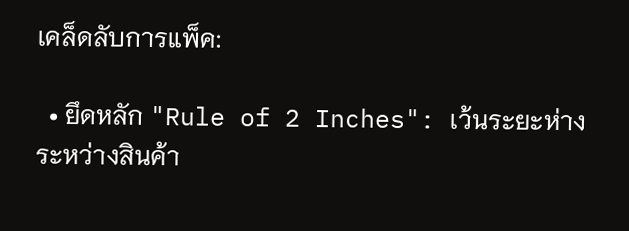เคล็ดลับการแพ็ค:

  • ยึดหลัก "Rule of 2 Inches": เว้นระยะห่างระหว่างสินค้า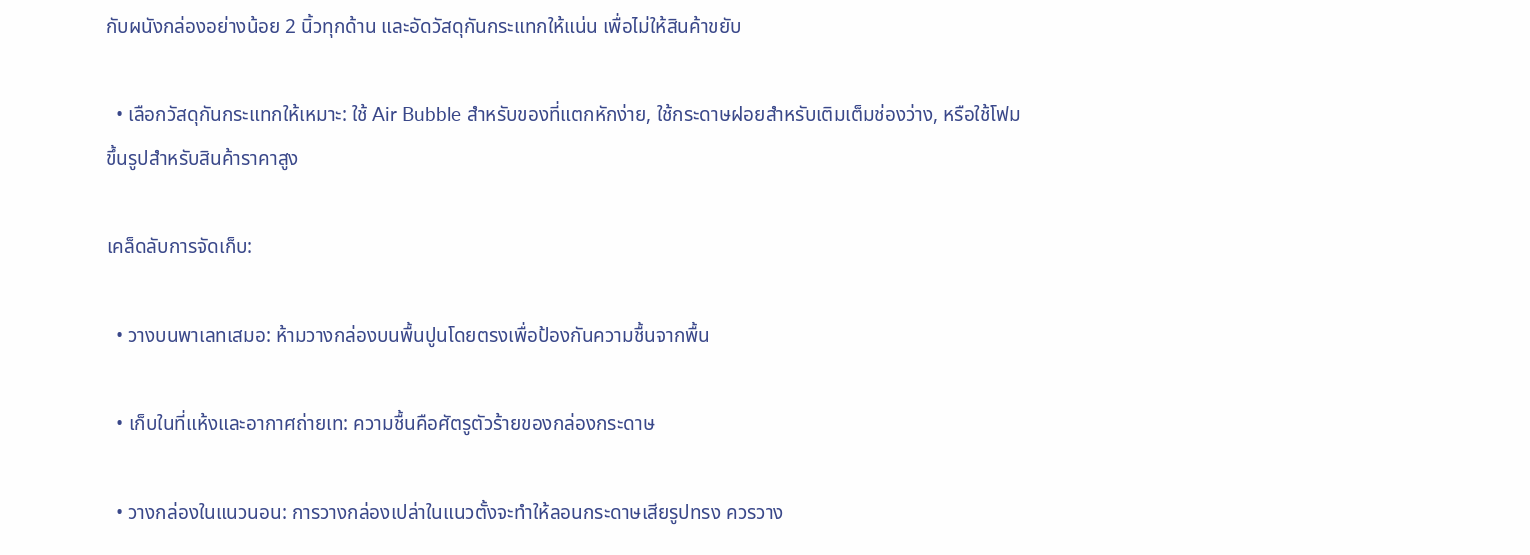กับผนังกล่องอย่างน้อย 2 นิ้วทุกด้าน และอัดวัสดุกันกระแทกให้แน่น เพื่อไม่ให้สินค้าขยับ

  • เลือกวัสดุกันกระแทกให้เหมาะ: ใช้ Air Bubble สำหรับของที่แตกหักง่าย, ใช้กระดาษฝอยสำหรับเติมเต็มช่องว่าง, หรือใช้โฟมขึ้นรูปสำหรับสินค้าราคาสูง

เคล็ดลับการจัดเก็บ:

  • วางบนพาเลทเสมอ: ห้ามวางกล่องบนพื้นปูนโดยตรงเพื่อป้องกันความชื้นจากพื้น

  • เก็บในที่แห้งและอากาศถ่ายเท: ความชื้นคือศัตรูตัวร้ายของกล่องกระดาษ

  • วางกล่องในแนวนอน: การวางกล่องเปล่าในแนวตั้งจะทำให้ลอนกระดาษเสียรูปทรง ควรวาง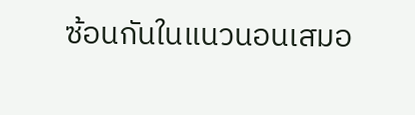ซ้อนกันในแนวนอนเสมอ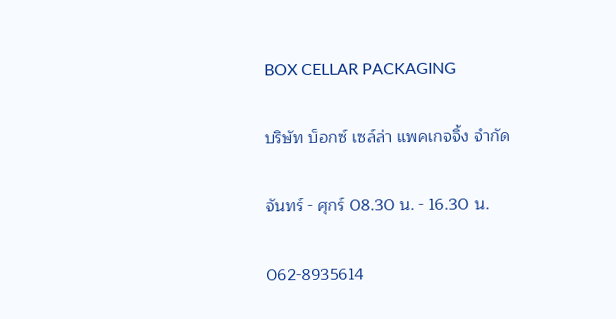BOX CELLAR PACKAGING

บริษัท บ็อกซ์ เซล์ล่า แพคเกจจิ้ง จำกัด

จันทร์ - ศุกร์ 08.30 น. - 16.30 น.

062-8935614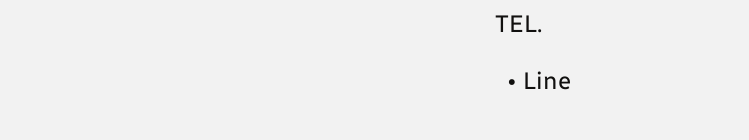TEL.

  • Line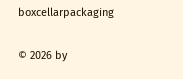boxcellarpackaging

© 2026 by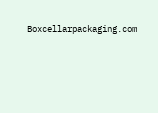Boxcellarpackaging.com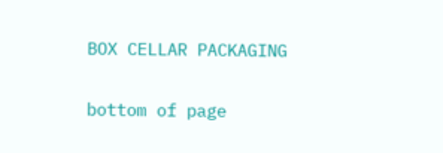BOX CELLAR PACKAGING

bottom of page